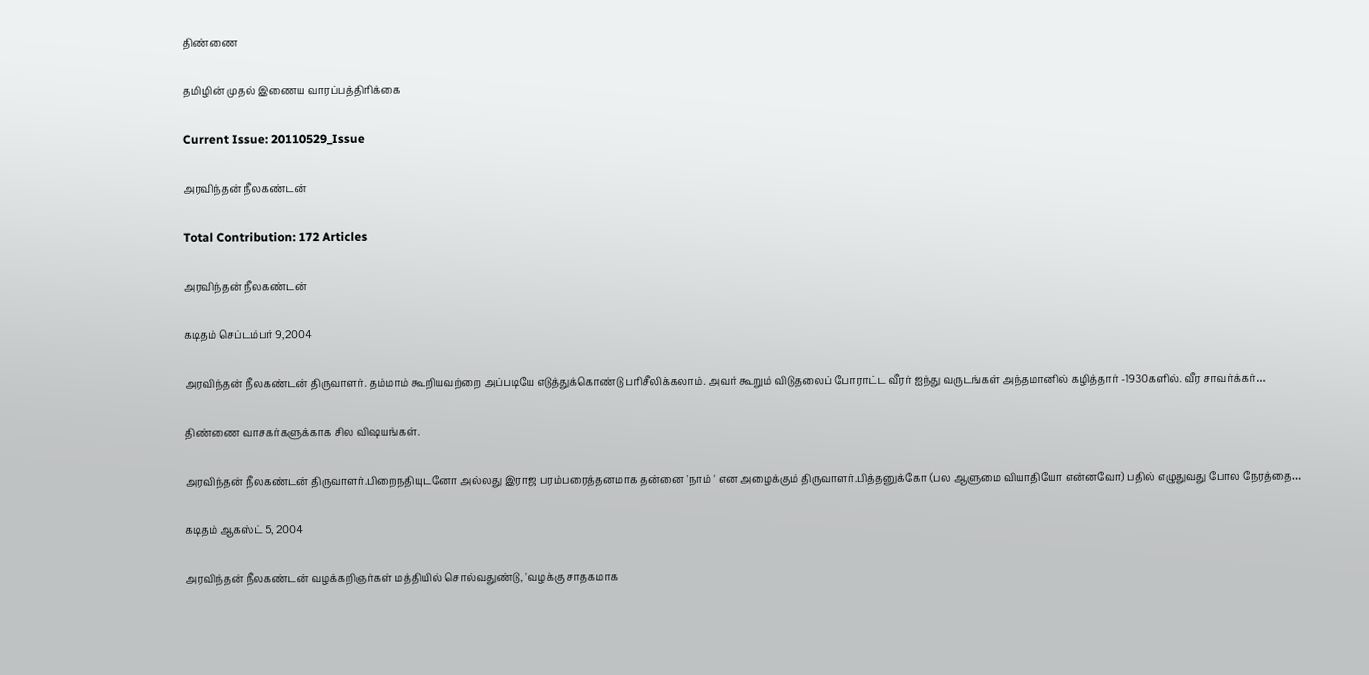திண்ணை

தமிழின் முதல் இணைய வாரப்பத்திரிக்கை

Current Issue: 20110529_Issue

அரவிந்தன் நீலகண்டன்

Total Contribution: 172 Articles

அரவிந்தன் நீலகண்டன்

கடிதம் செப்டம்பர் 9,2004

அரவிந்தன் நீலகண்டன் திருவாளர். தம்மாம் கூறியவற்றை அப்படியே எடுத்துக்கொண்டு பரிசீலிக்கலாம். அவர் கூறும் விடுதலைப் போராட்ட வீரர் ஐந்து வருடங்கள் அந்தமானில் கழித்தார் -1930களில். வீர சாவர்க்கர்…

திண்ணை வாசகர்களுக்காக சில விஷயங்கள்.

அரவிந்தன் நீலகண்டன் திருவாளர்.பிறைநதியுடனோ அல்லது இராஜ பரம்பரைத்தனமாக தன்னை 'நாம் ' என அழைக்கும் திருவாளர்.பித்தனுக்கோ (பல ஆளுமை வியாதியோ என்னவோ) பதில் எழுதுவது போல நேரத்தை…

கடிதம் ஆகஸ்ட் 5, 2004

அரவிந்தன் நீலகண்டன் வழக்கறிஞர்கள் மத்தியில் சொல்வதுண்டு, 'வழக்கு சாதகமாக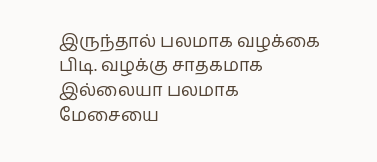இருந்தால் பலமாக வழக்கை பிடி. வழக்கு சாதகமாக இல்லையா பலமாக மேசையை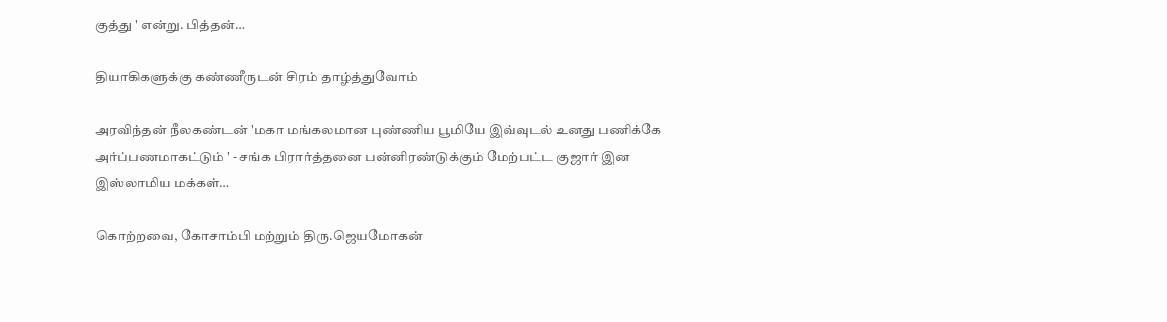குத்து ' என்று. பித்தன்…

தியாகிகளுக்கு கண்ணீருடன் சிரம் தாழ்த்துவோம்

அரவிந்தன் நீலகண்டன் 'மகா மங்கலமான புண்ணிய பூமியே இவ்வுடல் உனது பணிக்கே அர்ப்பணமாகட்டும் ' - சங்க பிரார்த்தனை பன்னிரண்டுக்கும் மேற்பட்ட குஜார் இன இஸ்லாமிய மக்கள்…

கொற்றவை, கோசாம்பி மற்றும் திரு.ஜெயமோகன்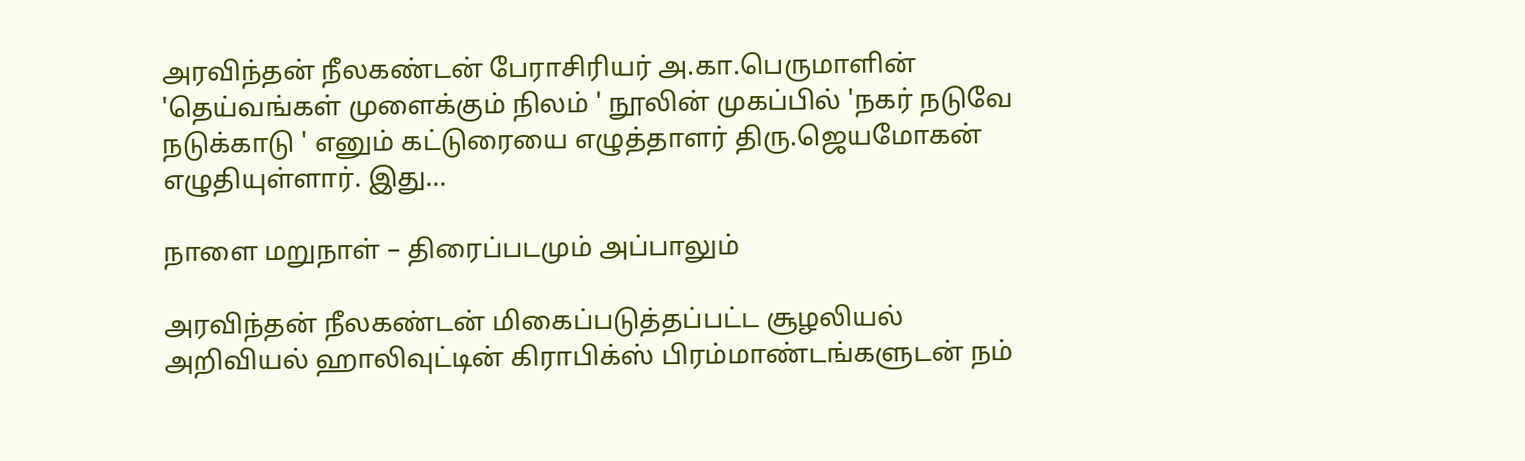அரவிந்தன் நீலகண்டன் பேராசிரியர் அ.கா.பெருமாளின் 'தெய்வங்கள் முளைக்கும் நிலம் ' நூலின் முகப்பில் 'நகர் நடுவே நடுக்காடு ' எனும் கட்டுரையை எழுத்தாளர் திரு.ஜெயமோகன் எழுதியுள்ளார். இது…

நாளை மறுநாள் – திரைப்படமும் அப்பாலும்

அரவிந்தன் நீலகண்டன் மிகைப்படுத்தப்பட்ட சூழலியல் அறிவியல் ஹாலிவுட்டின் கிராபிக்ஸ் பிரம்மாண்டங்களுடன் நம்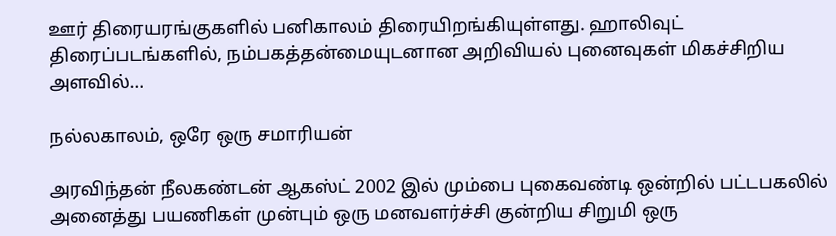ஊர் திரையரங்குகளில் பனிகாலம் திரையிறங்கியுள்ளது. ஹாலிவுட் திரைப்படங்களில், நம்பகத்தன்மையுடனான அறிவியல் புனைவுகள் மிகச்சிறிய அளவில்…

நல்லகாலம், ஒரே ஒரு சமாரியன்

அரவிந்தன் நீலகண்டன் ஆகஸ்ட் 2002 இல் மும்பை புகைவண்டி ஒன்றில் பட்டபகலில் அனைத்து பயணிகள் முன்பும் ஒரு மனவளர்ச்சி குன்றிய சிறுமி ஒரு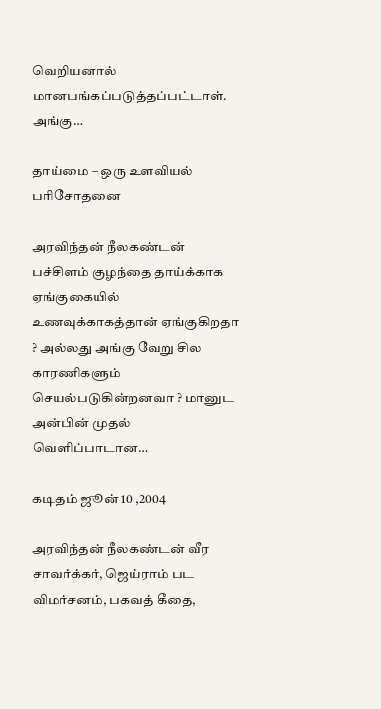வெறியனால் மானபங்கப்படுத்தப்பட்டாள். அங்கு…

தாய்மை – ஒரு உளவியல் பரிசோதனை

அரவிந்தன் நீலகண்டன் பச்சிளம் குழந்தை தாய்க்காக ஏங்குகையில் உணவுக்காகத்தான் ஏங்குகிறதா ? அல்லது அங்கு வேறு சில காரணிகளும் செயல்படுகின்றனவா ? மானுட அன்பின் முதல் வெளிப்பாடான…

கடிதம் ஜூன் 10 ,2004

அரவிந்தன் நீலகண்டன் வீர சாவர்க்கர், ஜெய்ராம் பட விமர்சனம், பகவத் கீதை,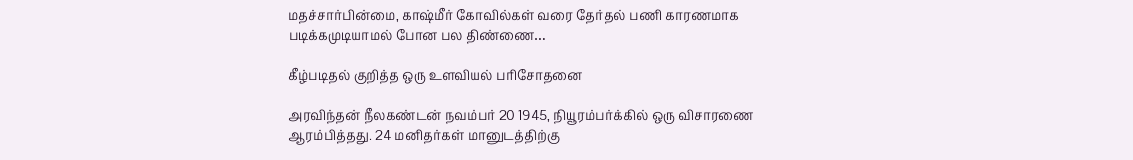மதச்சார்பின்மை, காஷ்மீர் கோவில்கள் வரை தேர்தல் பணி காரணமாக படிக்கமுடியாமல் போன பல திண்ணை…

கீழ்படிதல் குறித்த ஒரு உளவியல் பரிசோதனை

அரவிந்தன் நீலகண்டன் நவம்பர் 20 1945, நியூரம்பர்க்கில் ஒரு விசாரணை ஆரம்பித்தது. 24 மனிதர்கள் மானுடத்திற்கு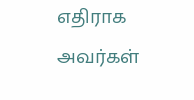எதிராக அவர்கள்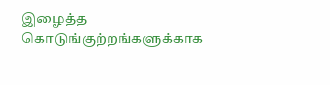இழைத்த கொடுங்குற்றங்களுக்காக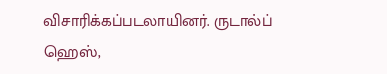விசாரிக்கப்படலாயினர். ருடால்ப் ஹெஸ்,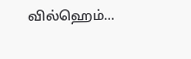வில்ஹெம்…